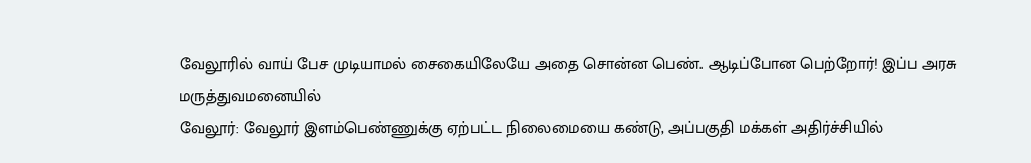வேலூரில் வாய் பேச முடியாமல் சைகையிலேயே அதை சொன்ன பெண்.. ஆடிப்போன பெற்றோர்! இப்ப அரசு மருத்துவமனையில்
வேலூர்: வேலூர் இளம்பெண்ணுக்கு ஏற்பட்ட நிலைமையை கண்டு, அப்பகுதி மக்கள் அதிர்ச்சியில்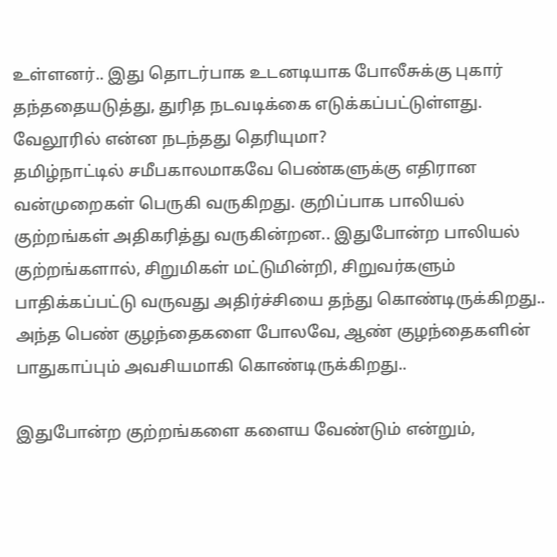உள்ளனர்.. இது தொடர்பாக உடனடியாக போலீசுக்கு புகார் தந்ததையடுத்து, துரித நடவடிக்கை எடுக்கப்பட்டுள்ளது. வேலூரில் என்ன நடந்தது தெரியுமா?
தமிழ்நாட்டில் சமீபகாலமாகவே பெண்களுக்கு எதிரான வன்முறைகள் பெருகி வருகிறது. குறிப்பாக பாலியல் குற்றங்கள் அதிகரித்து வருகின்றன.. இதுபோன்ற பாலியல் குற்றங்களால், சிறுமிகள் மட்டுமின்றி, சிறுவர்களும் பாதிக்கப்பட்டு வருவது அதிர்ச்சியை தந்து கொண்டிருக்கிறது.. அந்த பெண் குழந்தைகளை போலவே, ஆண் குழந்தைகளின் பாதுகாப்பும் அவசியமாகி கொண்டிருக்கிறது..

இதுபோன்ற குற்றங்களை களைய வேண்டும் என்றும்,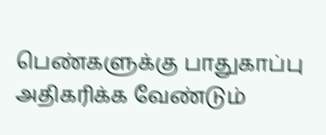பெண்களுக்கு பாதுகாப்பு அதிகரிக்க வேண்டும்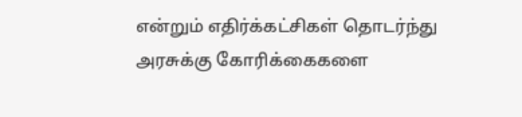என்றும் எதிர்க்கட்சிகள் தொடர்ந்து அரசுக்கு கோரிக்கைகளை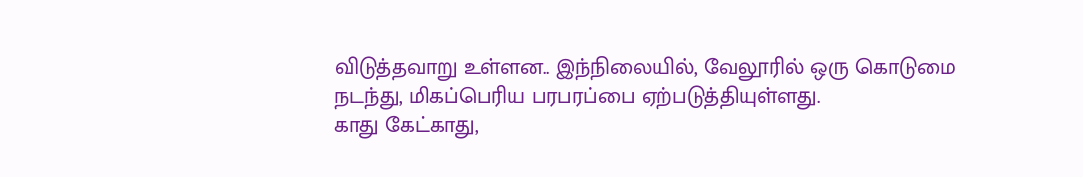விடுத்தவாறு உள்ளன.. இந்நிலையில், வேலூரில் ஒரு கொடுமை நடந்து, மிகப்பெரிய பரபரப்பை ஏற்படுத்தியுள்ளது.
காது கேட்காது,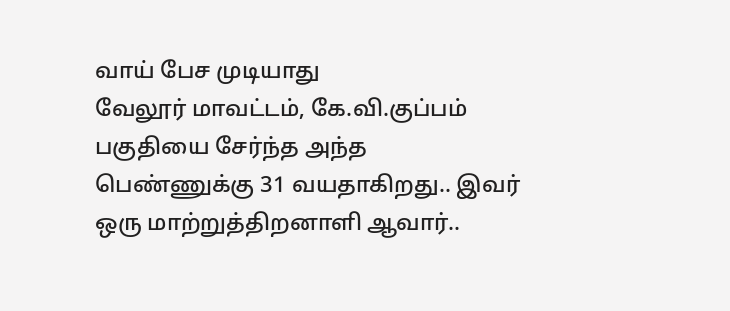வாய் பேச முடியாது
வேலூர் மாவட்டம், கே.வி.குப்பம் பகுதியை சேர்ந்த அந்த பெண்ணுக்கு 31 வயதாகிறது.. இவர் ஒரு மாற்றுத்திறனாளி ஆவார்..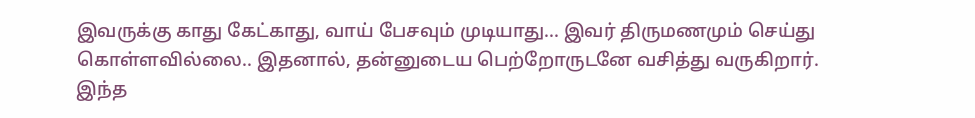இவருக்கு காது கேட்காது, வாய் பேசவும் முடியாது... இவர் திருமணமும் செய்து கொள்ளவில்லை.. இதனால், தன்னுடைய பெற்றோருடனே வசித்து வருகிறார்.
இந்த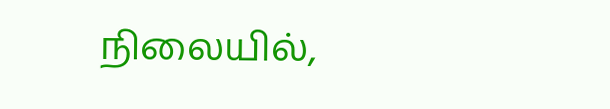நிலையில்,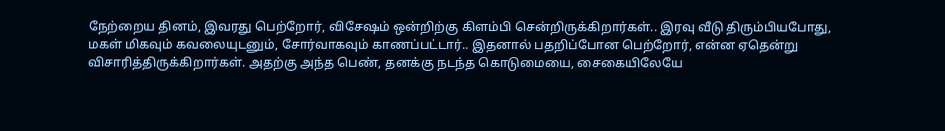நேற்றைய தினம், இவரது பெற்றோர், விசேஷம் ஒன்றிற்கு கிளம்பி சென்றிருக்கிறார்கள்.. இரவு வீடு திரும்பியபோது, மகள் மிகவும் கவலையுடனும், சோர்வாகவும் காணப்பட்டார்.. இதனால் பதறிப்போன பெற்றோர், என்ன ஏதென்று விசாரித்திருக்கிறார்கள். அதற்கு அந்த பெண், தனக்கு நடந்த கொடுமையை, சைகையிலேயே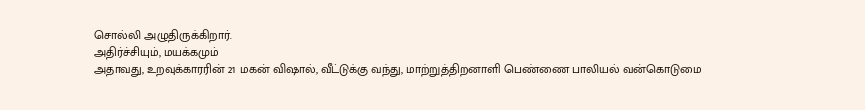சொல்லி அழுதிருக்கிறார்.
அதிர்ச்சியும், மயக்கமும்
அதாவது, உறவுக்காரரின் 21 மகன் விஷால், வீட்டுக்கு வந்து, மாற்றுத்திறனாளி பெண்ணை பாலியல் வன்கொடுமை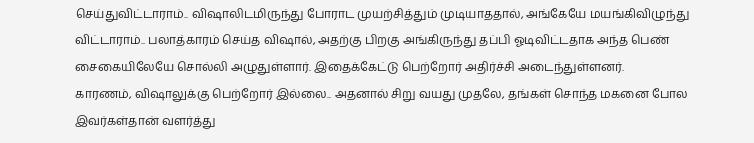செய்துவிட்டாராம்.. விஷாலிடமிருந்து போராட முயற்சித்தும் முடியாததால், அங்கேயே மயங்கிவிழுந்து விட்டாராம்.. பலாத்காரம் செய்த விஷால், அதற்கு பிறகு அங்கிருந்து தப்பி ஓடிவிட்டதாக அந்த பெண் சைகையிலேயே சொல்லி அழுதுள்ளார். இதைக்கேட்டு பெற்றோர் அதிர்ச்சி அடைந்துள்ளனர்.
காரணம், விஷாலுக்கு பெற்றோர் இல்லை.. அதனால் சிறு வயது முதலே, தங்கள் சொந்த மகனை போல இவர்கள்தான் வளர்த்து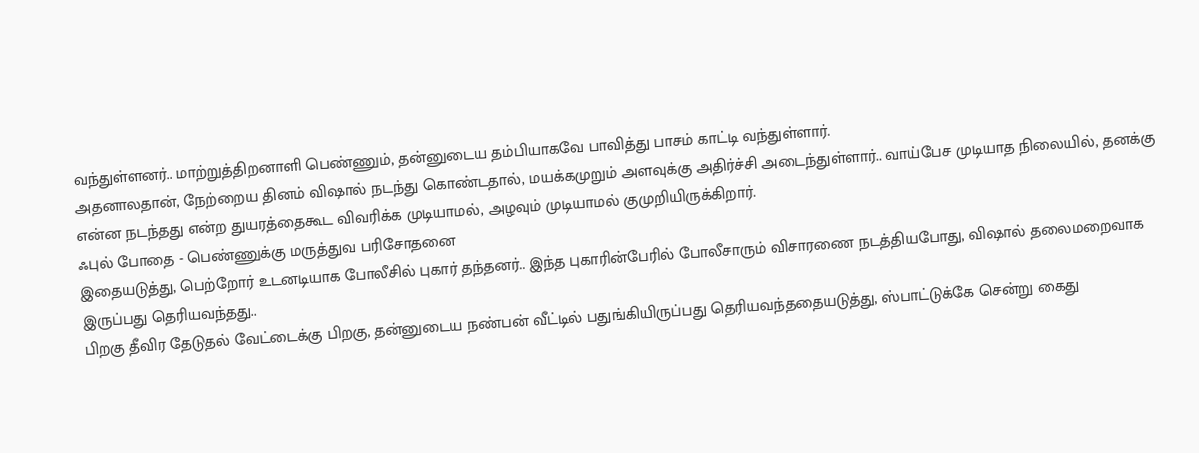வந்துள்ளனர்.. மாற்றுத்திறனாளி பெண்ணும், தன்னுடைய தம்பியாகவே பாவித்து பாசம் காட்டி வந்துள்ளார்.
அதனாலதான், நேற்றைய தினம் விஷால் நடந்து கொண்டதால், மயக்கமுறும் அளவுக்கு அதிர்ச்சி அடைந்துள்ளார்.. வாய்பேச முடியாத நிலையில், தனக்கு என்ன நடந்தது என்ற துயரத்தைகூட விவரிக்க முடியாமல், அழவும் முடியாமல் குமுறியிருக்கிறார்.
ஃபுல் போதை - பெண்ணுக்கு மருத்துவ பரிசோதனை
இதையடுத்து, பெற்றோர் உடனடியாக போலீசில் புகார் தந்தனர்.. இந்த புகாரின்பேரில் போலீசாரும் விசாரணை நடத்தியபோது, விஷால் தலைமறைவாக இருப்பது தெரியவந்தது..
பிறகு தீவிர தேடுதல் வேட்டைக்கு பிறகு, தன்னுடைய நண்பன் வீட்டில் பதுங்கியிருப்பது தெரியவந்ததையடுத்து, ஸ்பாட்டுக்கே சென்று கைது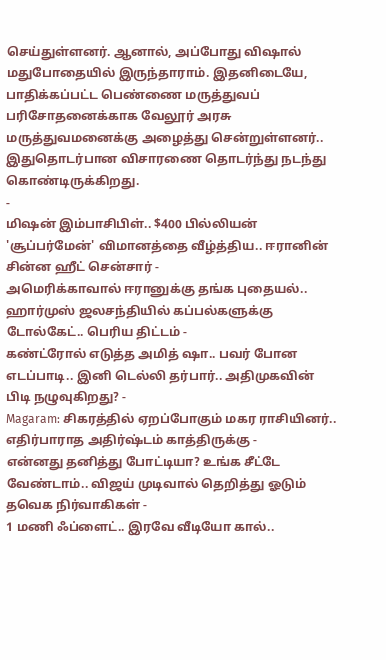செய்துள்ளனர். ஆனால், அப்போது விஷால் மதுபோதையில் இருந்தாராம். இதனிடையே, பாதிக்கப்பட்ட பெண்ணை மருத்துவப் பரிசோதனைக்காக வேலூர் அரசு மருத்துவமனைக்கு அழைத்து சென்றுள்ளனர்.. இதுதொடர்பான விசாரணை தொடர்ந்து நடந்து கொண்டிருக்கிறது.
-
மிஷன் இம்பாசிபிள்.. $400 பில்லியன் 'சூப்பர்மேன்' விமானத்தை வீழ்த்திய.. ஈரானின் சின்ன ஹீட் சென்சார் -
அமெரிக்காவால் ஈரானுக்கு தங்க புதையல்.. ஹார்முஸ் ஜலசந்தியில் கப்பல்களுக்கு டோல்கேட்.. பெரிய திட்டம் -
கண்ட்ரோல் எடுத்த அமித் ஷா.. பவர் போன எடப்பாடி.. இனி டெல்லி தர்பார்.. அதிமுகவின் பிடி நழுவுகிறது? -
Magaram: சிகரத்தில் ஏறப்போகும் மகர ராசியினர்.. எதிர்பாராத அதிர்ஷ்டம் காத்திருக்கு -
என்னது தனித்து போட்டியா? உங்க சீட்டே வேண்டாம்.. விஜய் முடிவால் தெறித்து ஓடும் தவெக நிர்வாகிகள் -
1 மணி ஃப்ளைட்.. இரவே வீடியோ கால்..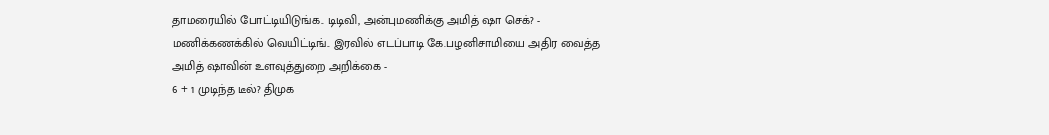தாமரையில் போட்டியிடுங்க.. டிடிவி, அன்புமணிக்கு அமித் ஷா செக்? -
மணிக்கணக்கில் வெயிட்டிங்.. இரவில் எடப்பாடி கே.பழனிசாமியை அதிர வைத்த அமித் ஷாவின் உளவுத்துறை அறிக்கை -
6 + 1 முடிந்த டீல்? திமுக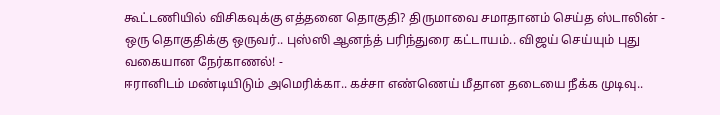கூட்டணியில் விசிகவுக்கு எத்தனை தொகுதி? திருமாவை சமாதானம் செய்த ஸ்டாலின் -
ஒரு தொகுதிக்கு ஒருவர்.. புஸ்ஸி ஆனந்த் பரிந்துரை கட்டாயம்.. விஜய் செய்யும் புது வகையான நேர்காணல்! -
ஈரானிடம் மண்டியிடும் அமெரிக்கா.. கச்சா எண்ணெய் மீதான தடையை நீக்க முடிவு..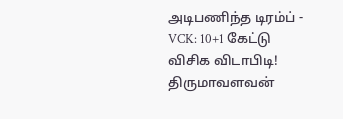அடிபணிந்த டிரம்ப் -
VCK: 10+1 கேட்டு விசிக விடாபிடி! திருமாவளவன்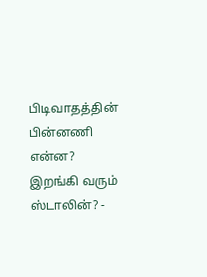பிடிவாதத்தின் பின்னணி என்ன? இறங்கி வரும் ஸ்டாலின்? -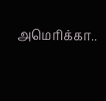அமெரிக்கா..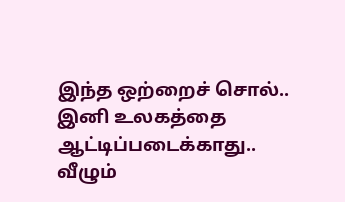இந்த ஒற்றைச் சொல்.. இனி உலகத்தை ஆட்டிப்படைக்காது.. வீழும்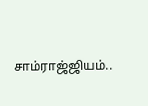சாம்ராஜ்ஜியம்..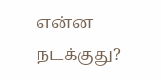என்ன நடக்குது?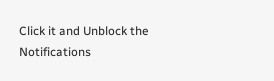Click it and Unblock the Notifications